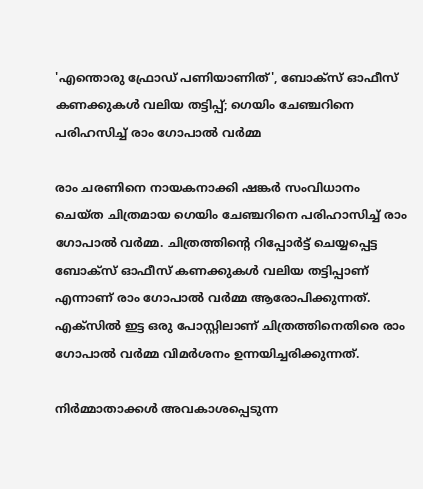'എന്തൊരു ഫ്രോ‍‍ഡ് പണിയാണിത്', ബോക്‌സ് ഓഫീസ് കണക്കുകള്‍ വലിയ തട്ടിപ്പ്; ഗെയിം ചേഞ്ചറിനെ പരിഹസിച്ച് രാം ഗോപാൽ വർമ്മ

രാം ചരണിനെ നായകനാക്കി ഷങ്കര്‍ സംവിധാനം ചെയ്ത ചിത്രമായ ഗെയിം ചേഞ്ചറിനെ പരിഹാസിച്ച് രാം ഗോപാൽ വർമ്മ. ചിത്രത്തിന്‍റെ റിപ്പോർട്ട് ചെയ്യപ്പെട്ട ബോക്‌സ് ഓഫീസ് കണക്കുകള്‍ വലിയ തട്ടിപ്പാണ് എന്നാണ് രാം ഗോപാല്‍ വര്‍മ്മ ആരോപിക്കുന്നത്. എക്സില്‍ ഇട്ട ഒരു പോസ്റ്റിലാണ് ചിത്രത്തിനെതിരെ രാം ഗോപാൽ വർമ്മ വിമർശനം ഉന്നയിച്ചരിക്കുന്നത്.

നിർമ്മാതാക്കൾ അവകാശപ്പെടുന്ന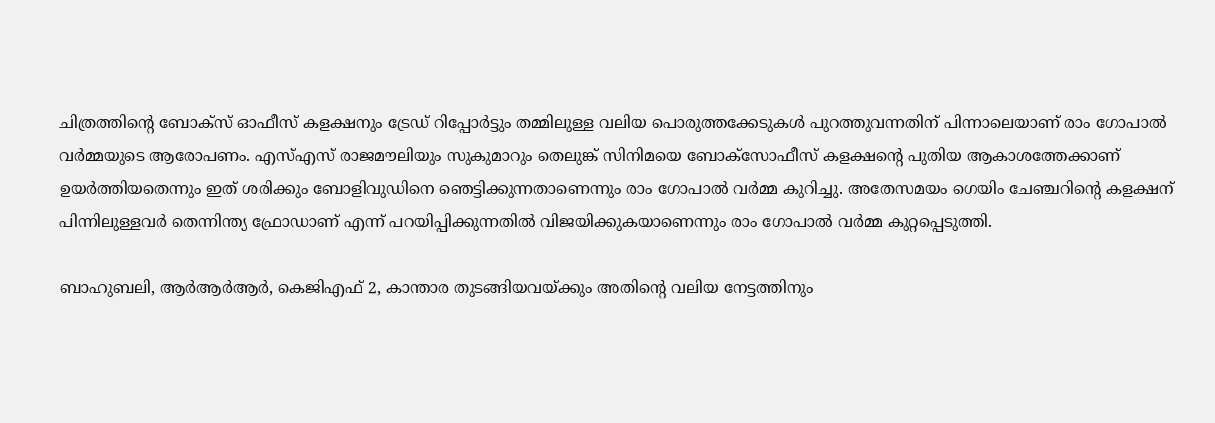ചിത്രത്തിന്‍റെ ബോക്‌സ് ഓഫീസ് കളക്ഷനും ട്രേഡ് റിപ്പോർട്ടും തമ്മിലുള്ള വലിയ പൊരുത്തക്കേടുകൾ പുറത്തുവന്നതിന് പിന്നാലെയാണ് രാം ഗോപാൽ വർമ്മയുടെ ആരോപണം. എസ്എസ് രാജമൗലിയും സുകുമാറും തെലുങ്ക് സിനിമയെ ബോക്സോഫീസ് കളക്ഷന്‍റെ പുതിയ ആകാശത്തേക്കാണ് ഉയര്‍ത്തിയതെന്നും ഇത് ശരിക്കും ബോളിവുഡിനെ ഞെട്ടിക്കുന്നതാണെന്നും രാം ഗോപാൽ വർമ്മ കുറിച്ചു. അതേസമയം ഗെയിം ചേഞ്ചറിന്‍റെ കളക്ഷന് പിന്നിലുള്ളവര്‍ തെന്നിന്ത്യ ഫ്രോഡാണ് എന്ന് പറയിപ്പിക്കുന്നതില്‍ വിജയിക്കുകയാണെന്നും രാം ഗോപാൽ വർമ്മ കുറ്റപ്പെടുത്തി.

ബാഹുബലി, ആർആർആർ, കെജിഎഫ് 2, കാന്താര തുടങ്ങിയവയ്ക്കും അതിന്‍റെ വലിയ നേട്ടത്തിനും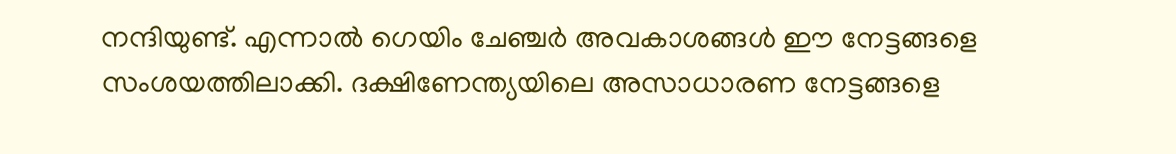നന്ദിയുണ്ട്. എന്നാല്‍ ഗെയിം ചേഞ്ചര്‍ അവകാശങ്ങള്‍ ഈ നേട്ടങ്ങളെ സംശയത്തിലാക്കി. ദക്ഷിണേന്ത്യയിലെ അസാധാരണ നേട്ടങ്ങളെ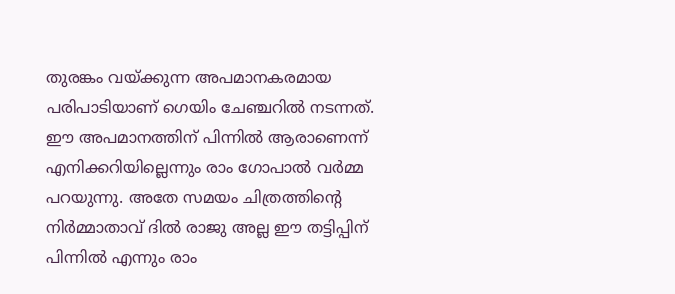തുരങ്കം വയ്ക്കുന്ന അപമാനകരമായ പരിപാടിയാണ് ഗെയിം ചേഞ്ചറില്‍ നടന്നത്. ഈ അപമാനത്തിന് പിന്നിൽ ആരാണെന്ന് എനിക്കറിയില്ലെന്നും രാം ഗോപാല്‍ വര്‍മ്മ പറയുന്നു. അതേ സമയം ചിത്രത്തിന്‍റെ നിര്‍മ്മാതാവ് ദില്‍ രാജു അല്ല ഈ തട്ടിപ്പിന് പിന്നില്‍ എന്നും രാം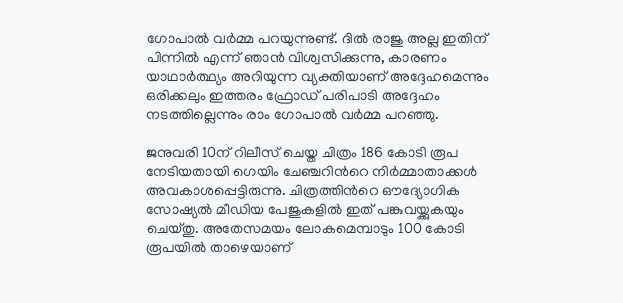ഗോപാല്‍ വര്‍മ്മ പറയുന്നുണ്ട്. ദില്‍ രാജു അല്ല ഇതിന് പിന്നില്‍ എന്ന് ഞാന്‍ വിശ്വസിക്കുന്നു, കാരണം യാഥാര്‍ത്ഥ്യം അറിയുന്ന വ്യക്തിയാണ് അദ്ദേഹമെന്നും ഒരിക്കലും ഇത്തരം ഫ്രോഡ് പരിപാടി അദ്ദേഹം നടത്തില്ലെന്നും രാം ഗോപാൽ വർമ്മ പറഞ്ഞു.

ജനുവരി 10ന് റിലീസ് ചെയ്ത ചിത്രം 186 കോടി രൂപ നേടിയതായി ഗെയിം ചേഞ്ചറിന്‍റെ നിർമ്മാതാക്കൾ അവകാശപ്പെട്ടിരുന്നു. ചിത്രത്തിന്‍റെ ഔദ്യോഗിക സോഷ്യൽ മീഡിയ പേജുകളില്‍ ഇത് പങ്കുവയ്ക്കുകയും ചെയ്തു. അതേസമയം ലോകമെമ്പാടും 100 കോടി രൂപയിൽ താഴെയാണ്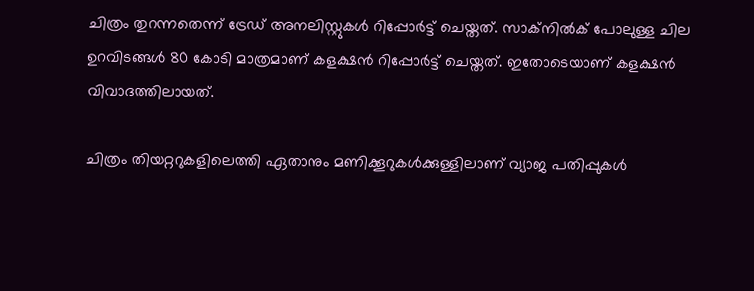ചിത്രം തുറന്നതെന്ന് ട്രേഡ് അനലിസ്റ്റുകള്‍ റിപ്പോർട്ട് ചെയ്തത്. സാക്നിൽക് പോലുള്ള ചില ഉറവിടങ്ങൾ 80 കോടി മാത്രമാണ് കളക്ഷൻ റിപ്പോർട്ട് ചെയ്തത്. ഇതോടെയാണ് കളക്ഷന്‍ വിവാദത്തിലായത്.

ചിത്രം തിയറ്ററുകളിലെത്തി ഏതാനും മണിക്കൂറുകള്‍ക്കുള്ളിലാണ് വ്യാജ പതിപ്പുകള്‍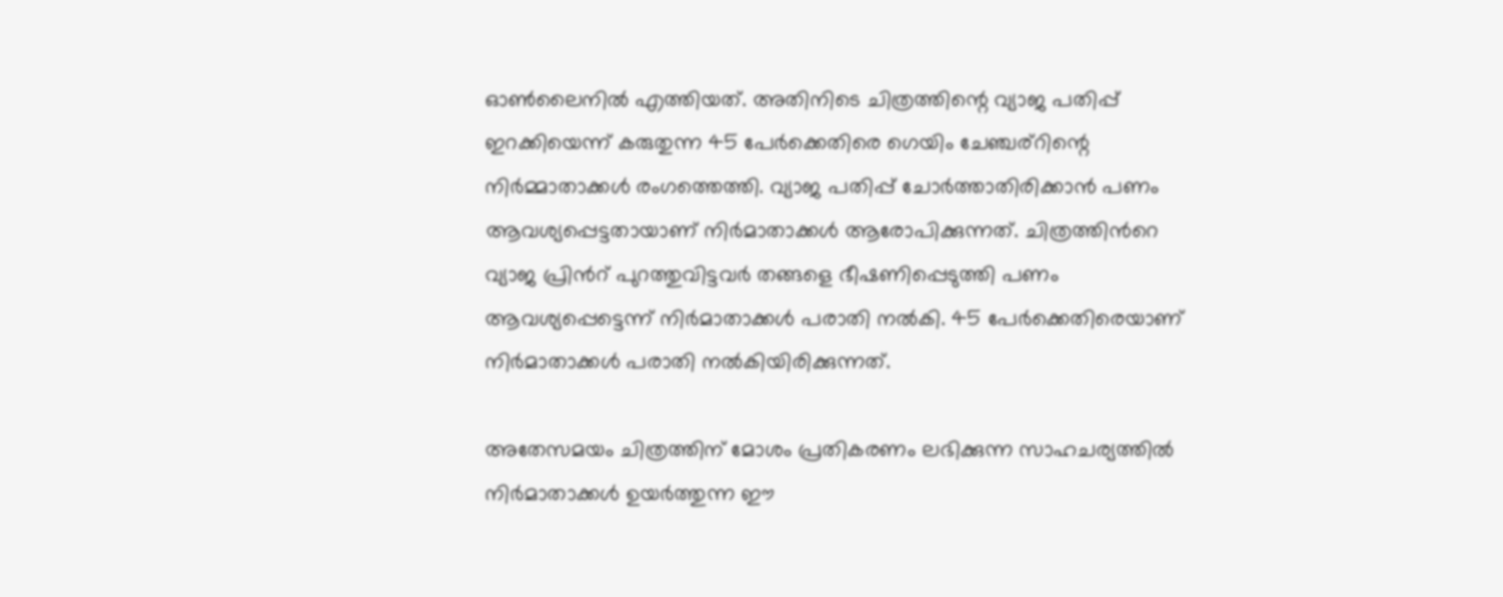ഓണ്‍ലൈനില്‍ എത്തിയത്. അതിനിടെ ചിത്രത്തിന്റെ വ്യാജ പതിപ്പ് ഇറക്കിയെന്ന് കരുതുന്ന 45 പേര്‍ക്കെതിരെ ഗെയിം ചേഞ്ചര്റിന്റെ നിര്‍മ്മാതാക്കള്‍ രംഗത്തെത്തി. വ്യാജ പതിപ്പ് ചോർത്താതിരിക്കാൻ പണം ആവശ്യപ്പെട്ടതായാണ് നിർമാതാക്കൾ ആരോപിക്കുന്നത്. ചിത്രത്തിന്‍റെ വ്യാജ പ്രിന്‍റ് പുറത്തുവിട്ടവര്‍ തങ്ങളെ ഭീഷണിപ്പെടുത്തി പണം ആവശ്യപ്പെട്ടെന്ന് നിർമാതാക്കൾ പരാതി നൽകി. 45 പേർക്കെതിരെയാണ് നിർമാതാക്കൾ പരാതി നൽകിയിരിക്കുന്നത്.

അതേസമയം ചിത്രത്തിന് മോശം പ്രതികരണം ലഭിക്കുന്ന സാഹചര്യത്തിൽ നിർമാതാക്കൾ ഉയർത്തുന്ന ഈ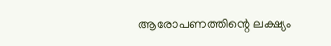ആരോപണത്തിന്റെ ലക്ഷ്യം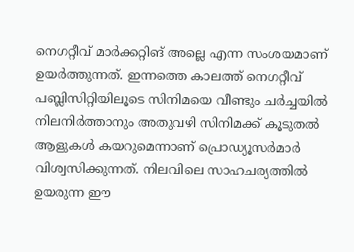നെഗറ്റീവ് മാർക്കറ്റിങ് അല്ലെ എന്ന സംശയമാണ് ഉയർത്തുന്നത്. ഇന്നത്തെ കാലത്ത് നെഗറ്റീവ് പബ്ലിസിറ്റിയിലൂടെ സിനിമയെ വീണ്ടും ചർച്ചയിൽ നിലനിർത്താനും അതുവഴി സിനിമക്ക് കൂടുതൽ ആളുകൾ കയറുമെന്നാണ് പ്രൊഡ്യൂസർമാർ വിശ്വസിക്കുന്നത്. നിലവിലെ സാഹചര്യത്തിൽ ഉയരുന്ന ഈ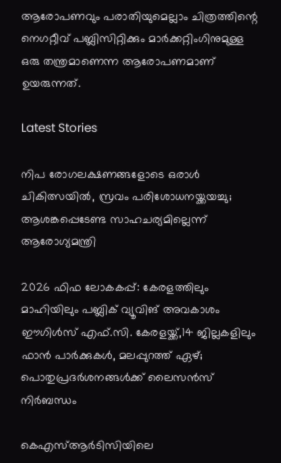ആരോപണവും പരാതിയുമെല്ലാം ചിത്രത്തിന്റെ നെഗറ്റീവ് പബ്ലിസിറ്റിക്കും മാർക്കറ്റിംഗിനുമുള്ള ഒരു തന്ത്രമാണെന്ന ആരോപണമാണ് ഉയരുന്നത്.

Latest Stories

നിപ രോഗലക്ഷണങ്ങളോടെ ഒരാള്‍ ചികിത്സയില്‍, സ്രവം പരിശോധനയ്ക്കയച്ചു; ആശങ്കപ്പെടേണ്ട സാഹചര്യമില്ലെന്ന് ആരോഗ്യമന്ത്രി

2026 ഫിഫ ലോകകപ്പ്: കേരളത്തിലും മാഹിയിലും പബ്ലിക് വ്യൂവിങ് അവകാശം ഈഗിൾസ് എഫ്.സി. കേരളയ്ക്ക്,14 ജില്ലകളിലും ഫാൻ പാർക്കുകൾ, മലപ്പുറത്ത് ഏഴ്; പൊതുപ്രദർശനങ്ങൾക്ക് ലൈസൻസ് നിർബന്ധം

കെഎസ്ആർടിസിയിലെ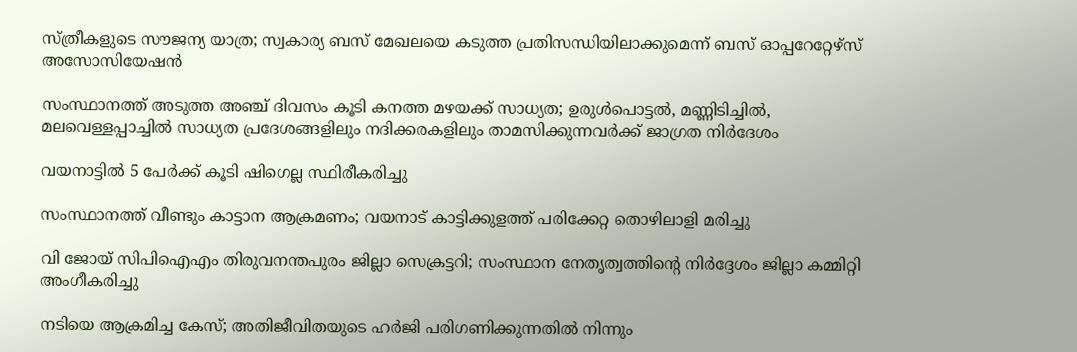സ്ത്രീകളുടെ സൗജന്യ യാത്ര; സ്വകാര്യ ബസ് മേഖലയെ കടുത്ത പ്രതിസന്ധിയിലാക്കുമെന്ന് ബസ് ഓപ്പറേറ്റേഴ്സ് അസോസിയേഷൻ

സംസ്ഥാനത്ത് അടുത്ത അഞ്ച് ദിവസം കൂടി കനത്ത മഴയക്ക് സാധ്യത; ഉരുള്‍പൊട്ടല്‍, മണ്ണിടിച്ചില്‍, മലവെള്ളപ്പാച്ചില്‍ സാധ്യത പ്രദേശങ്ങളിലും നദിക്കരകളിലും താമസിക്കുന്നവര്‍ക്ക് ജാഗ്രത നിര്‍ദേശം

വയനാട്ടിൽ 5 പേർക്ക് കൂടി ഷിഗെല്ല സ്ഥിരീകരിച്ചു

സംസ്ഥാനത്ത് വീണ്ടും കാട്ടാന ആക്രമണം; വയനാട് കാട്ടിക്കുളത്ത് പരിക്കേറ്റ തൊഴിലാളി മരിച്ചു

വി ജോയ് സിപിഐഎം തിരുവനന്തപുരം ജില്ലാ സെക്രട്ടറി; സംസ്ഥാന നേതൃത്വത്തിന്റെ നിര്‍ദ്ദേശം ജില്ലാ കമ്മിറ്റി അംഗീകരിച്ചു

നടിയെ ആക്രമിച്ച കേസ്; അതിജീവിതയുടെ ഹർജി പരിഗണിക്കുന്നതിൽ നിന്നും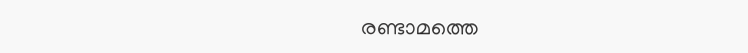രണ്ടാമത്തെ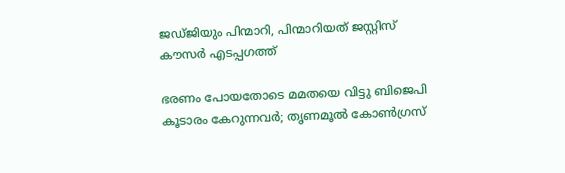ജഡ്ജിയും പിന്മാറി, പിന്മാറിയത് ജസ്റ്റിസ് കൗസര്‍ എടപ്പഗത്ത്

ഭരണം പോയതോടെ മമതയെ വിട്ടു ബിജെപി കൂടാരം കേറുന്നവര്‍; തൃണമൂല്‍ കോണ്‍ഗ്രസ്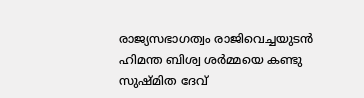രാജ്യസഭാഗത്വം രാജിവെച്ചയുടന്‍ ഹിമന്ത ബിശ്വ ശര്‍മ്മയെ കണ്ടു സുഷ്മിത ദേവ്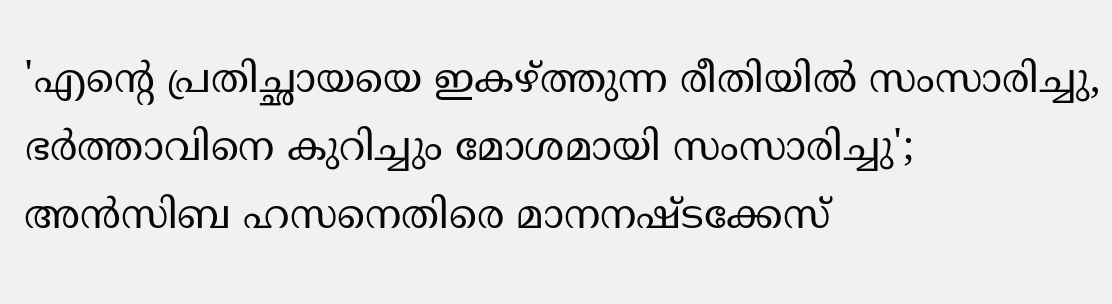'എന്റെ പ്രതിച്ഛായയെ ഇകഴ്ത്തുന്ന രീതിയില്‍ സംസാരിച്ചു, ഭര്‍ത്താവിനെ കുറിച്ചും മോശമായി സംസാരിച്ചു'; അന്‍സിബ ഹസനെതിരെ മാനനഷ്ടക്കേസ്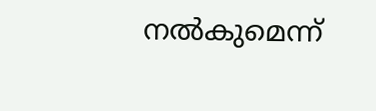നല്‍കുമെന്ന്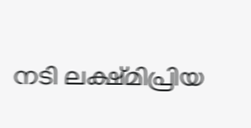നടി ലക്ഷ്മിപ്രിയ